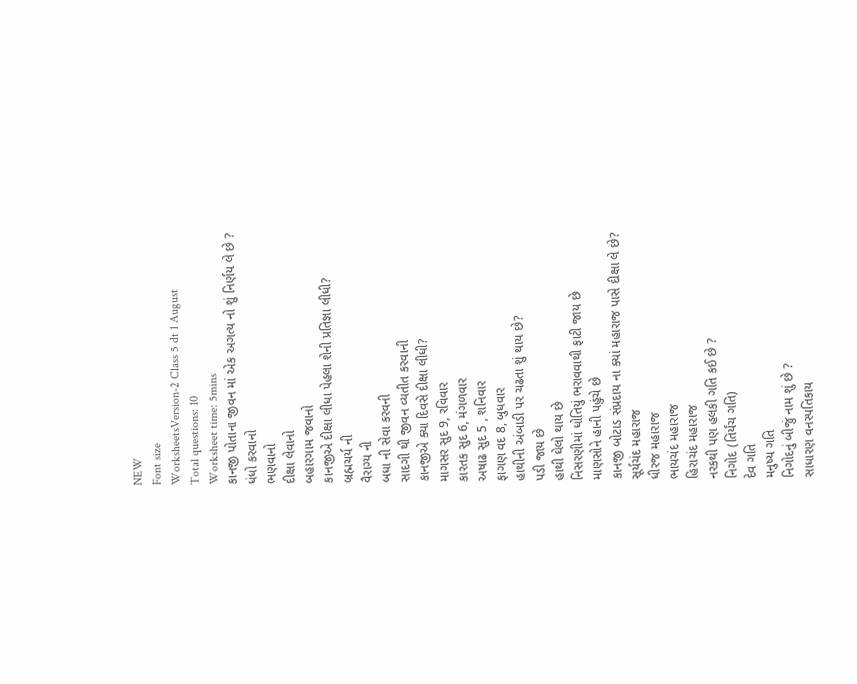NEW
Font size
WorksheetsVersion-2 Class 5 dt 1 August
Total questions: 10
Worksheet time: 5mins
કાનજી પોતાના જીવન માં એક અગત્ય નો શું નિર્ણય લે છે ?
ધંધો કરવાનો
ભણવાનો
દીક્ષા લેવાનો
બહારગામ જવાનો
કાનજીએ દીક્ષા લીધા પેહલા શેની પ્રતિજ્ઞા લીધી?
બ્રહ્મચર્ય ની
વૈરાગ્ય ની
બધા ની સેવા કરવની
સાદગી થી જીવન વ્યતીત કરવાની
કાનજીએ ક્યા દિવસે દીક્ષા લીધી?
માગસર સુદ 9, રવિવાર
કારતક સુદ 6, મંગળવાર
અષાઢ સુદ 5 , શનિવાર
ફાગણ વદ 8, બુધવાર
હાથીની અંબાડી પર ચઢતા શું થાય છે?
પડી જાય છે
હાથી ઘેલો થાય છે
નિસરણીમાં ધોતિયું ભરાવવાથી ફાટી જાય છે
માણસોને હાની પહુંચે છે
કાનજી બોટાડ સંપ્રદાય ના ક્યાં મહારાજ પાસે દીક્ષા લે છે?
સૂર્યચંદ મહારાજ
ધીરજ મહારાજ
ભાયચંદ મહારાજ
હિરાચંદ મહારાજ
નરકથી પણ હલકી ગતિ કઈ છે ?
નિગોદ (તિર્યંચ ગતિ)
દેવ ગતિ
મનુષ્ય ગતિ
નિગોદનું બીજું નામ શું છે ?
સાધારણ વનસ્પતિકાય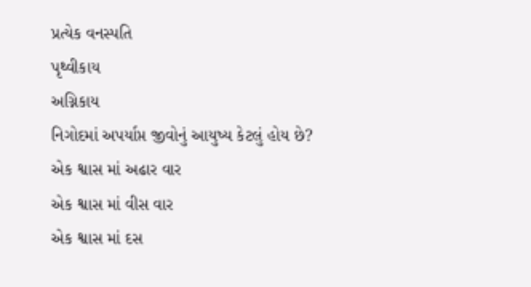પ્રત્યેક વનસ્પતિ
પૃથ્વીકાય
અગ્નિકાય
નિગોદમાં અપર્યાપ્ત જીવોનું આયુષ્ય કેટલું હોય છે?
એક શ્વાસ માં અઢાર વાર
એક શ્વાસ માં વીસ વાર
એક શ્વાસ માં દસ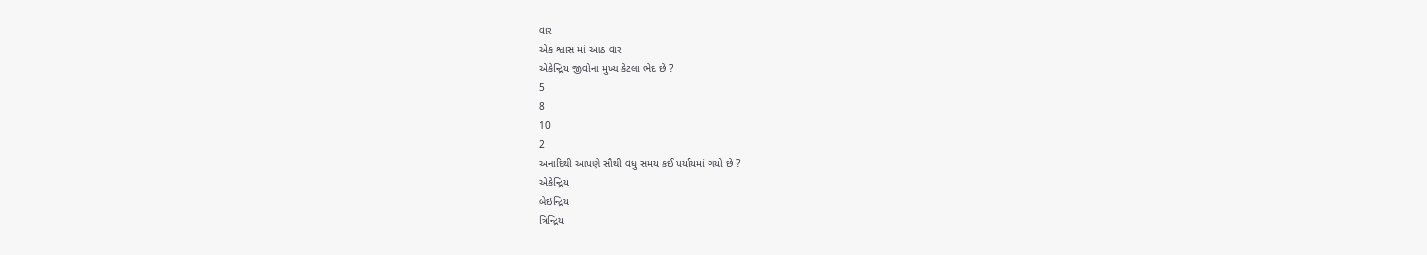વાર
એક શ્વાસ માં આઠ વાર
એકેન્દ્રિય જીવોના મુખ્ય કેટલા ભેદ છે ?
5
8
10
2
અનાદિથી આપણે સૌથી વધુ સમય કઈ પર્યાયમાં ગયો છે ?
એકેન્દ્રિય
બેઇન્દ્રિય
ત્રિન્દ્રિય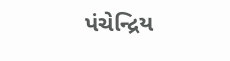પંચેન્દ્રિય